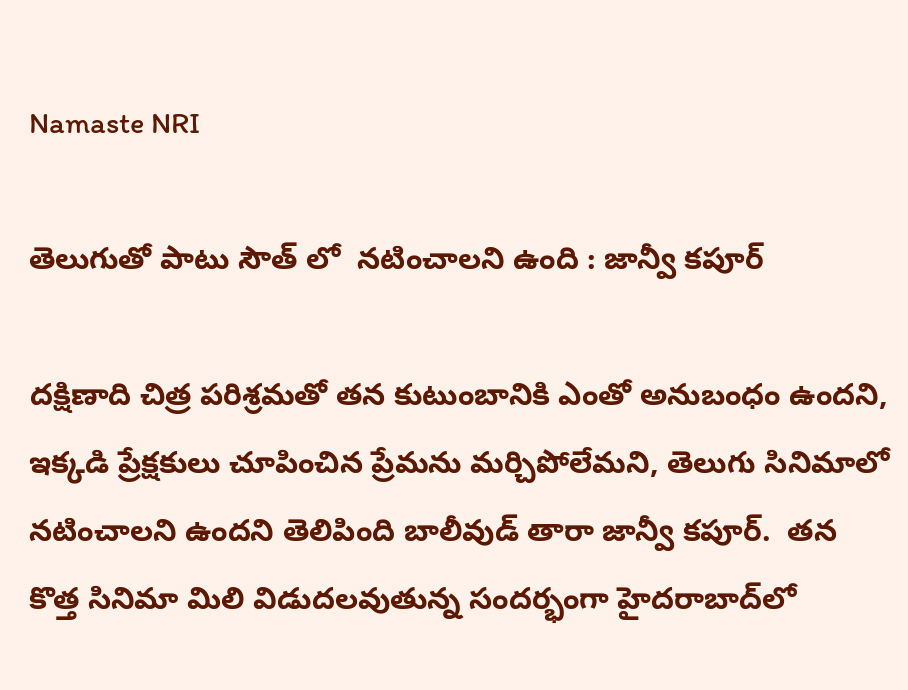Namaste NRI

తెలుగుతో పాటు సౌత్‌ లో  నటించాలని ఉంది : జాన్వీ కపూర్‌

దక్షిణాది చిత్ర పరిశ్రమతో తన కుటుంబానికి ఎంతో అనుబంధం ఉందని, ఇక్కడి ప్రేక్షకులు చూపించిన ప్రేమను మర్చిపోలేమని, తెలుగు సినిమాలో నటించాలని ఉందని తెలిపింది బాలీవుడ్‌ తారా జాన్వీ కపూర్‌.  తన కొత్త సినిమా మిలి విడుదలవుతున్న సందర్భంగా హైదరాబాద్‌లో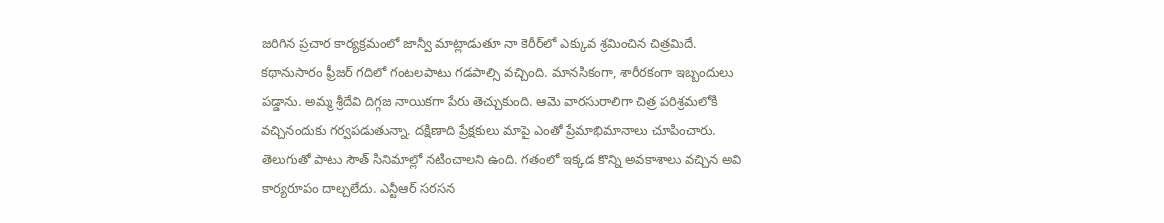జరిగిన ప్రచార కార్యక్రమంలో జాన్వీ మాట్లాడుతూ నా కెరీర్‌లో ఎక్కువ శ్రమించిన చిత్రమిదే. కథానుసారం ఫ్రీజర్‌ గదిలో గంటలపాటు గడపాల్సి వచ్చింది. మానసికంగా, శారీరకంగా ఇబ్బందులు పడ్డాను. అమ్మ శ్రీదేవి దిగ్గజ నాయికగా పేరు తెచ్చుకుంది. ఆమె వారసురాలిగా చిత్ర పరిశ్రమలోకి వచ్చినందుకు గర్వపడుతున్నా. దక్షిణాది ప్రేక్షకులు మాపై ఎంతో ప్రేమాభిమానాలు చూపించారు. తెలుగుతో పాటు సౌత్‌ సినిమాల్లో నటించాలని ఉంది. గతంలో ఇక్కడ కొన్ని అవకాశాలు వచ్చిన అవి కార్యరూపం దాల్చలేదు. ఎన్టీఆర్‌ సరసన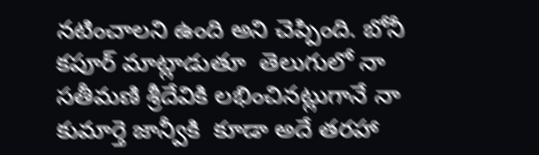నటించాలని ఉంది అని చెప్పింది. బోనీ కపూర్‌ మాట్లాడుతూ  తెలుగులో నా సతీమణి శ్రీదేవికి లభించినట్లుగానే నా కుమార్తె జాన్వీకి  కూడా అదే తరహా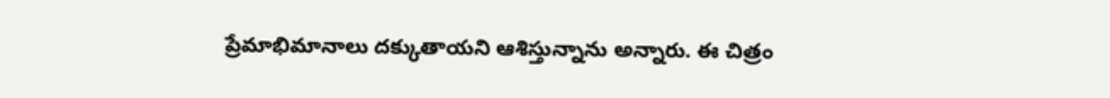ప్రేమాభిమానాలు దక్కుతాయని ఆశిస్తున్నాను అన్నారు. ఈ చిత్రం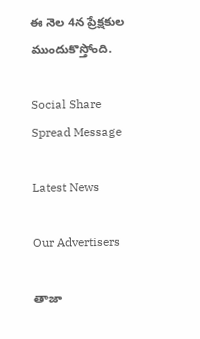ఈ నెల 4న ప్రేక్షకుల ముందుకొస్తోంది.

Social Share Spread Message

Latest News

Our Advertisers

తాజా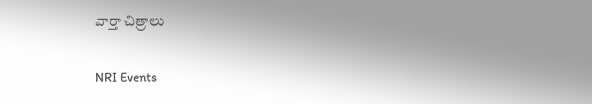వార్తా చిత్రాలు

NRI Events